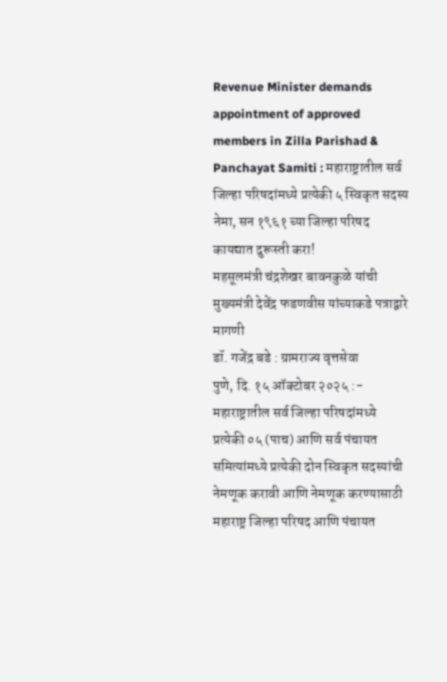Revenue Minister demands appointment of approved members in Zilla Parishad & Panchayat Samiti : महाराष्ट्रातील सर्व जिल्हा परिषदांमध्ये प्रत्येकी ५ स्विकृत सदस्य नेमा, सन १९६१ च्या जिल्हा परिषद कायद्यात दुरूस्ती करा!
महसूलमंत्री चंद्रशेखर बावनकुळे यांची मुख्यमंत्री देवेंद्र फडणवीस यांच्याकडे पत्राद्वारे मागणी
डॉ. गजेंद्र बडे : ग्रामराज्य वृत्तसेवा
पुणे, दि. १५ ऑक्टोबर २०२५ :- महाराष्ट्रातील सर्व जिल्हा परिषदांमध्ये प्रत्येकी ०५ (पाच) आणि सर्व पंचायत समित्यांमध्ये प्रत्येकी दोन स्विकृत सदस्यांची नेमणूक करावी आणि नेमणूक करण्यासाठी महाराष्ट्र जिल्हा परिषद आणि पंचायत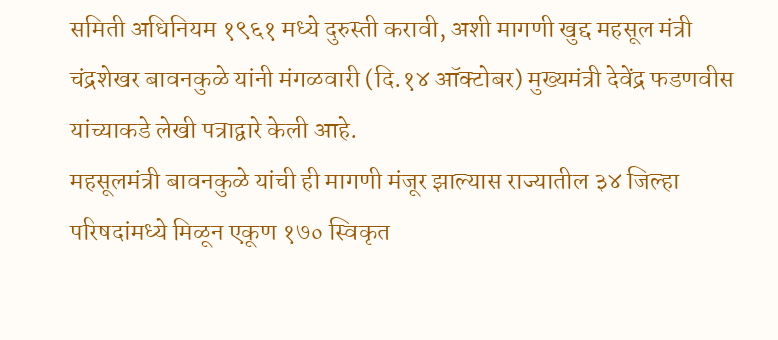समिती अधिनियम १९६१ मध्ये दुरुस्ती करावी, अशी मागणी खुद्द महसूल मंत्री चंद्रशेखर बावनकुळे यांनी मंगळवारी (दि.१४ ऑक्टोबर) मुख्यमंत्री देवेंद्र फडणवीस यांच्याकडे लेखी पत्राद्वारे केली आहे.
महसूलमंत्री बावनकुळे यांची ही मागणी मंजूर झाल्यास राज्यातील ३४ जिल्हा परिषदांमध्ये मिळून एकूण १७० स्विकृत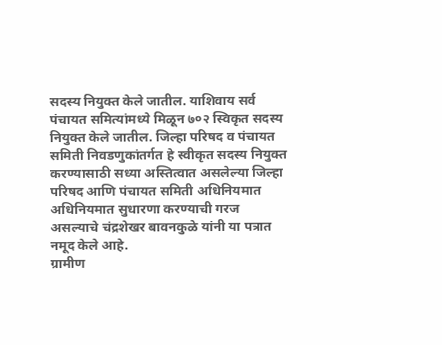सदस्य नियुक्त केले जातील. याशिवाय सर्व पंचायत समित्यांमध्ये मिळून ७०२ स्विकृत सदस्य नियुक्त केले जातील. जिल्हा परिषद व पंचायत समिती निवडणुकांतर्गत हे स्वीकृत सदस्य नियुक्त करण्यासाठी सध्या अस्तित्वात असलेल्या जिल्हा परिषद आणि पंचायत समिती अधिनियमात अधिनियमात सुधारणा करण्याची गरज असल्याचे चंद्रशेखर बावनकुळे यांनी या पत्रात नमूद केले आहे.
ग्रामीण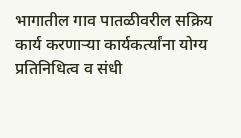भागातील गाव पातळीवरील सक्रिय कार्य करणाऱ्या कार्यकर्त्यांना योग्य प्रतिनिधित्व व संधी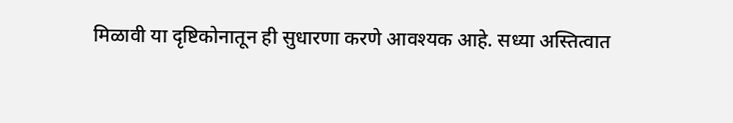मिळावी या दृष्टिकोनातून ही सुधारणा करणे आवश्यक आहे. सध्या अस्तित्वात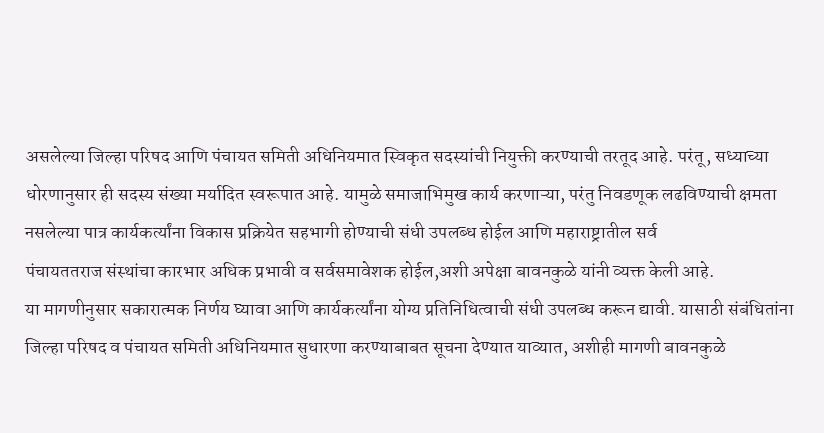असलेल्या जिल्हा परिषद आणि पंचायत समिती अधिनियमात स्विकृत सदस्यांची नियुक्ती करण्याची तरतूद आहे. परंतू, सध्याच्या धोरणानुसार ही सदस्य संख्या मर्यादित स्वरूपात आहे. यामुळे समाजाभिमुख कार्य करणाऱ्या, परंतु निवडणूक लढविण्याची क्षमता नसलेल्या पात्र कार्यकर्त्यांना विकास प्रक्रियेत सहभागी होण्याची संधी उपलब्ध होईल आणि महाराष्ट्रातील सर्व
पंचायततराज संस्थांचा कारभार अधिक प्रभावी व सर्वसमावेशक होईल,अशी अपेक्षा बावनकुळे यांनी व्यक्त केली आहे.
या मागणीनुसार सकारात्मक निर्णय घ्यावा आणि कार्यकर्त्यांना योग्य प्रतिनिधित्वाची संधी उपलब्ध करून द्यावी. यासाठी संबंधितांना जिल्हा परिषद व पंचायत समिती अधिनियमात सुधारणा करण्याबाबत सूचना देण्यात याव्यात, अशीही मागणी बावनकुळे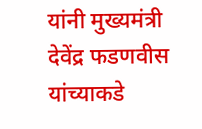यांनी मुख्यमंत्री देवेंद्र फडणवीस यांच्याकडे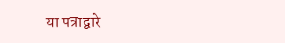या पत्राद्वारे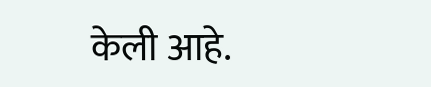केली आहे.